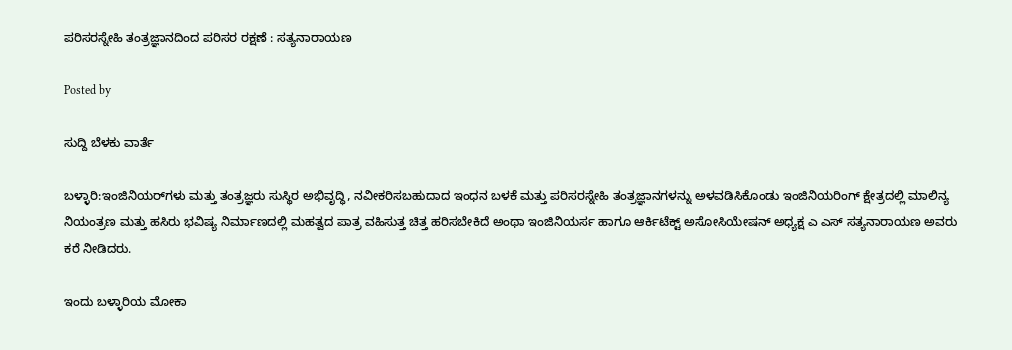ಪರಿಸರಸ್ನೇಹಿ ತಂತ್ರಜ್ಞಾನದಿಂದ ಪರಿಸರ ರಕ್ಷಣೆ : ಸತ್ಯನಾರಾಯಣ

Posted by

ಸುದ್ದಿ ಬೆಳಕು ವಾರ್ತೆ

ಬಳ್ಳಾರಿ:ಇಂಜಿನಿಯರ್‌ಗಳು ಮತ್ತು ತಂತ್ರಜ್ಞರು ಸುಸ್ಥಿರ ಅಭಿವೃದ್ಧಿ, ನವೀಕರಿಸಬಹುದಾದ ಇಂಧನ ಬಳಕೆ ಮತ್ತು ಪರಿಸರಸ್ನೇಹಿ ತಂತ್ರಜ್ಞಾನಗಳನ್ನು ಅಳವಡಿಸಿಕೊಂಡು ಇಂಜಿನಿಯರಿಂಗ್ ಕ್ಷೇತ್ರದಲ್ಲಿ ಮಾಲಿನ್ಯ ನಿಯಂತ್ರಣ ಮತ್ತು ಹಸಿರು ಭವಿಷ್ಯ ನಿರ್ಮಾಣದಲ್ಲಿ ಮಹತ್ವದ ಪಾತ್ರ ವಹಿಸುತ್ತ ಚಿತ್ತ ಹರಿಸಬೇಕಿದೆ ಅಂಥಾ ಇಂಜಿನಿಯರ್ಸ ಹಾಗೂ ಆರ್ಕಿಟೆಕ್ಟ್ ಅಸೋಸಿಯೇಷನ್ ಅಧ್ಯಕ್ಷ ಎ ಎಸ್ ಸತ್ಯನಾರಾಯಣ ಅವರು ಕರೆ ನೀಡಿದರು.

ಇಂದು ಬಳ್ಳಾರಿಯ ಮೋಕಾ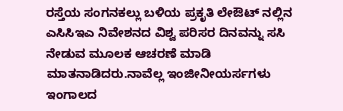ರಸ್ತೆಯ ಸಂಗನಕಲ್ಲು ಬಳಿಯ ಪ್ರಕೃತಿ ಲೇಔಟ್ ನಲ್ಲಿನ ಎಸಿಸಿಇಎ ನಿವೇಶನದ ವಿಶ್ವ ಪರಿಸರ ದಿನವನ್ನು ಸಸಿ‌ ನೇಡುವ ಮೂಲಕ ಆಚರಣೆ ಮಾಡಿ ಮಾತನಾಡಿದರು.ನಾವೆಲ್ಲ ಇಂಜೀನೀಯರ್ಸಗಳು ಇಂಗಾಲದ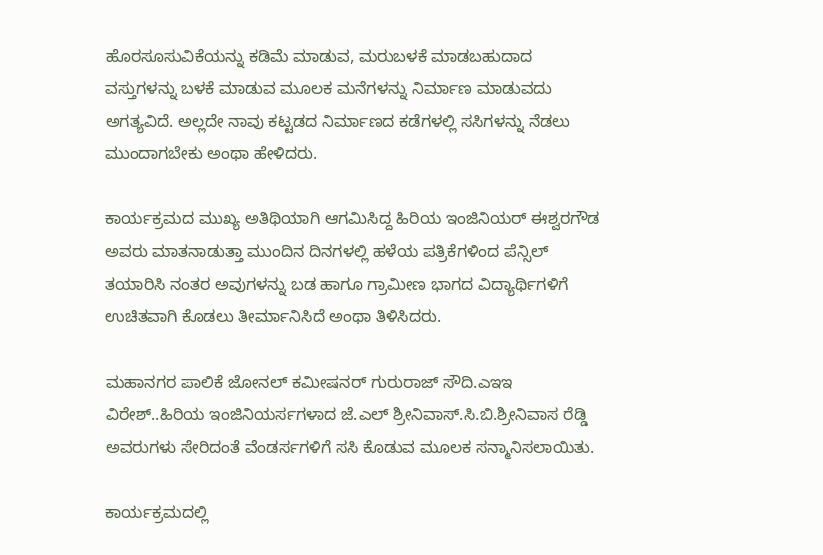ಹೊರಸೂಸುವಿಕೆಯನ್ನು ಕಡಿಮೆ ಮಾಡುವ, ಮರುಬಳಕೆ ಮಾಡಬಹುದಾದ ವಸ್ತುಗಳನ್ನು ಬಳಕೆ ಮಾಡುವ ಮೂಲಕ ಮನೆಗಳನ್ನು ನಿರ್ಮಾಣ ಮಾಡುವದು ಅಗತ್ಯವಿದೆ. ಅಲ್ಲದೇ ನಾವು ಕಟ್ಟಡದ ನಿರ್ಮಾಣದ ಕಡೆಗಳಲ್ಲಿ ಸಸಿಗಳನ್ನು ನೆಡಲು ಮುಂದಾಗಬೇಕು ಅಂಥಾ ಹೇಳಿದರು.

ಕಾರ್ಯಕ್ರಮದ ಮುಖ್ಯ ಅತಿಥಿಯಾಗಿ ಆಗಮಿಸಿದ್ದ ಹಿರಿಯ ಇಂಜಿನಿಯರ್ ಈಶ್ವರಗೌಡ ಅವರು ಮಾತನಾಡುತ್ತಾ ಮುಂದಿನ ದಿನಗಳಲ್ಲಿ ಹಳೆಯ ಪತ್ರಿಕೆಗಳಿಂದ ಪೆನ್ಸಿಲ್ ತಯಾರಿಸಿ ನಂತರ ಅವುಗಳನ್ನು ‌ಬಡ ಹಾಗೂ ಗ್ರಾಮೀಣ ಭಾಗದ ವಿದ್ಯಾರ್ಥಿಗಳಿಗೆ ಉಚಿತವಾಗಿ ಕೊಡಲು ತೀರ್ಮಾನಿಸಿದೆ ಅಂಥಾ ತಿಳಿಸಿದರು.

ಮಹಾನಗರ ಪಾಲಿಕೆ ಜೋನಲ್ ಕಮೀಷನರ್ ಗುರುರಾಜ್ ಸೌದಿ.ಎಇಇ ವಿರೇಶ್..ಹಿರಿಯ ಇಂಜಿನಿಯರ್ಸಗಳಾದ ಜೆ.ಎಲ್ ಶ್ರೀನಿವಾಸ್.ಸಿ.ಬಿ.ಶ್ರೀನಿವಾಸ ರೆಡ್ಡಿ ಅವರುಗಳು ಸೇರಿದಂತೆ ವೆಂಡರ್ಸಗಳಿಗೆ ಸಸಿ ಕೊಡುವ ಮೂಲಕ ಸನ್ಮಾನಿಸಲಾಯಿತು.

ಕಾರ್ಯಕ್ರಮದಲ್ಲಿ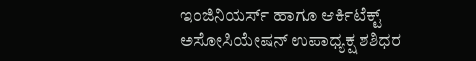ಇಂಜಿನಿಯರ್ಸ್ ಹಾಗೂ ಆರ್ಕಿಟೆಕ್ಟ್ ಅಸೋಸಿಯೇಷನ್ ಉಪಾಧ್ಯಕ್ಷ ಶಶಿಧರ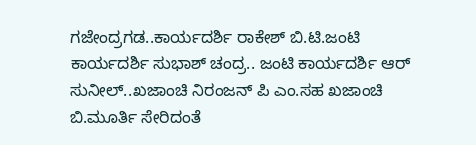ಗಜೇಂದ್ರಗಡ..ಕಾರ್ಯದರ್ಶಿ ರಾಕೇಶ್ ಬಿ.ಟಿ.ಜಂಟಿ ಕಾರ್ಯದರ್ಶಿ ಸುಭಾಶ್ ಚಂದ್ರ.. ಜಂಟಿ ಕಾರ್ಯದರ್ಶಿ ಆರ್ ಸುನೀಲ್..ಖಜಾಂಚಿ ನಿರಂಜನ್ ಪಿ ಎಂ.ಸಹ ಖಜಾಂಚಿ ಬಿ.ಮೂರ್ತಿ ಸೇರಿದಂತೆ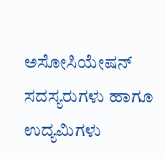ಅಸೋಸಿಯೇಷನ್ ಸದಸ್ಯರುಗಳು ಹಾಗೂ ಉದ್ಯಮಿಗಳು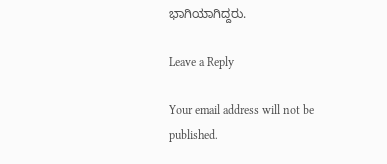ಭಾಗಿಯಾಗಿದ್ದರು.

Leave a Reply

Your email address will not be published.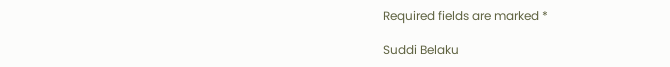Required fields are marked *

Suddi Belaku